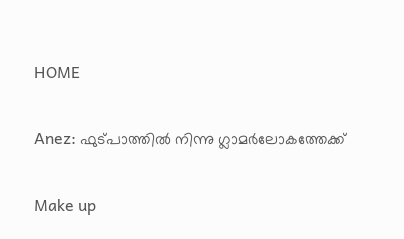HOME

Anez: ഫുട്‌പാത്തില്‍ നിന്നു ഗ്ലാ‍മര്‍ലോകത്തേക്ക്

Make up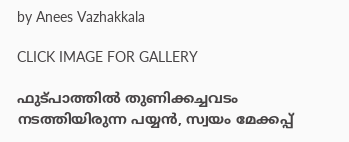by Anees Vazhakkala

CLICK IMAGE FOR GALLERY

ഫുട്പാത്തില്‍ തുണിക്കച്ചവടം നടത്തിയിരുന്ന പയ്യന്‍, സ്വയം മേക്കപ്പ്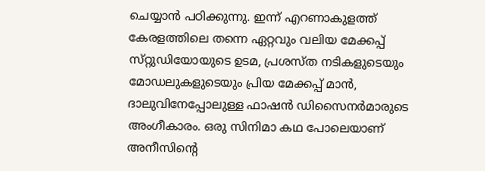ചെയ്യാന്‍ പഠിക്കുന്നു. ഇന്ന് എറണാകുളത്ത് കേരളത്തിലെ തന്നെ ഏറ്റവും വലിയ മേക്കപ്പ് സ്‌റ്റുഡിയോയുടെ ഉടമ, പ്രശസ്‌ത നടികളുടെയും മോഡലുകളുടെയും പ്രിയ മേക്കപ്പ് മാന്‍, ദാലുവിനേപ്പോലുള്ള ഫാഷന്‍ ഡിസൈനര്‍മാരുടെ അംഗീകാരം. ഒരു സിനിമാ കഥ പോലെയാണ് അനീസിന്റെ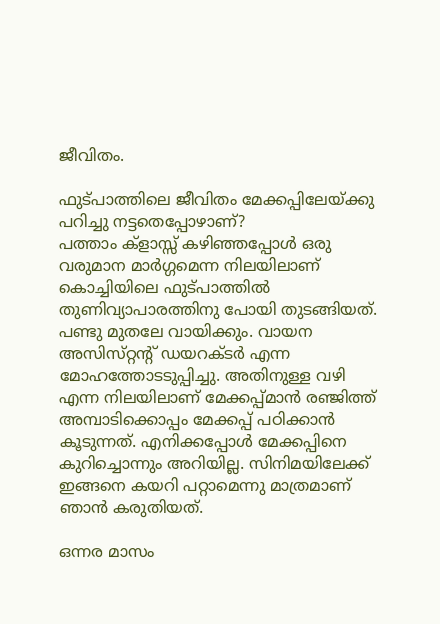ജീവിതം.

ഫുട്പാത്തിലെ ജീവിതം മേക്കപ്പിലേയ്ക്കു പറിച്ചു നട്ടതെപ്പോഴാണ്?
പത്താം ക്‌ളാസ്സ് കഴിഞ്ഞപ്പോള്‍ ഒരു വരുമാന മാര്‍ഗ്ഗമെന്ന നിലയിലാണ് കൊച്ചിയിലെ ഫുട്പാത്തില്‍ തുണിവ്യാപാരത്തിനു പോയി തുടങ്ങിയത്. പണ്ടു മുതലേ വായിക്കും. വായന അസിസ്‌റ്റന്റ് ഡയറക്‍ടര്‍ എന്ന മോഹത്തോടടുപ്പിച്ചു. അതിനുള്ള വഴി എന്ന നിലയിലാണ് മേക്കപ്പ്മാന്‍ രഞ്ജിത്ത് അമ്പാടിക്കൊപ്പം മേക്കപ്പ് പഠിക്കാന്‍ കൂടുന്നത്. എനിക്കപ്പോള്‍ മേക്കപ്പിനെ കുറിച്ചൊന്നും അറിയില്ല. സിനിമയിലേക്ക്  ഇങ്ങനെ കയറി പറ്റാമെന്നു മാത്രമാണ് ഞാന്‍ കരുതിയത്.

ഒന്നര മാസം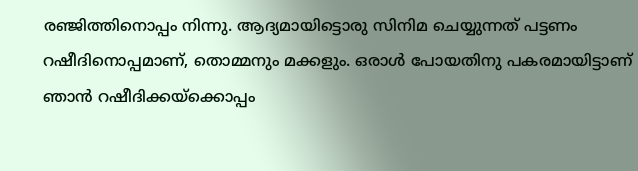രഞ്ജിത്തിനൊപ്പം നിന്നു. ആദ്യമായിട്ടൊരു സിനിമ ചെയ്യുന്നത് പട്ടണം റഷീദിനൊപ്പമാണ്, തൊമ്മനും മക്കളും. ഒരാള്‍ പോയതിനു പകരമായിട്ടാണ് ഞാന്‍ റഷീദിക്കയ്‌ക്കൊപ്പം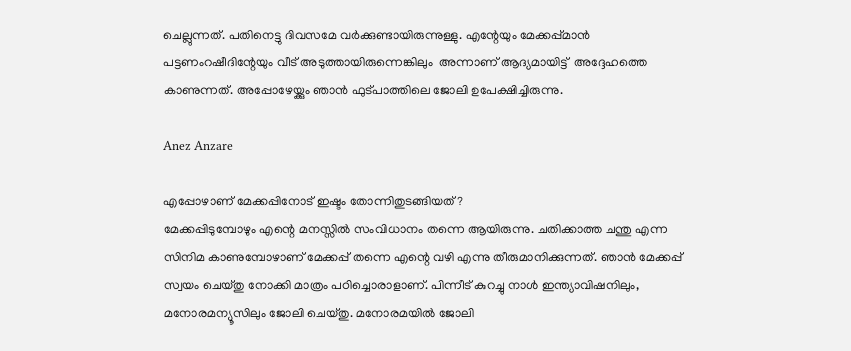ചെല്ലുന്നത്. പതിനെട്ടു ദിവസമേ വര്‍ക്കുണ്ടായിരുന്നുള്ളു. എന്റേയും മേക്കപ്പ്മാന്‍ പട്ടണംറഷീദിന്റേയും വീട് അടുത്തായിരുന്നെങ്കിലും  അന്നാണ് ആദ്യമായിട്ട്  അദ്ദേഹത്തെ കാണുന്നത്. അപ്പോഴേയ്ക്കും ഞാന്‍ ഫുട്പാത്തിലെ ജോലി ഉപേക്ഷിച്ചിരുന്നു.

Anez Anzare

എപ്പോഴാണ് മേക്കപ്പിനോട് ഇഷ്ടം തോന്നിതുടങ്ങിയത്?
മേക്കപ്പിടുമ്പോഴും എന്റെ മനസ്സില്‍ സംവിധാനം തന്നെ ആയിരുന്നു. ചതിക്കാത്ത ചന്തു എന്ന സിനിമ കാണുമ്പോഴാണ് മേക്കപ്പ് തന്നെ എന്റെ വഴി എന്നു തീരുമാനിക്കുന്നത്. ഞാന്‍ മേക്കപ്പ് സ്വയം ചെയ്തു നോക്കി മാത്രം പഠിച്ചൊരാളാണ്. പിന്നീട് കുറച്ചു നാള്‍ ഇന്ത്യാവിഷനിലും, മനോരമന്യൂസിലും ജോലി ചെയ്തു. മനോരമയില്‍ ജോലി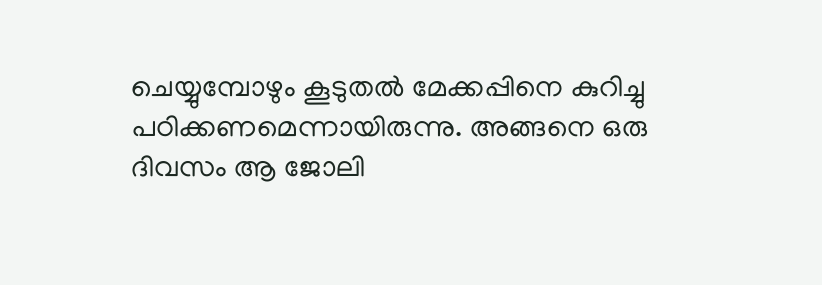ചെയ്യുമ്പോഴും കൂടുതല്‍ മേക്കപ്പിനെ കുറിച്ചു പഠിക്കണമെന്നായിരുന്നു. അങ്ങനെ ഒരു ദിവസം ആ ജോലി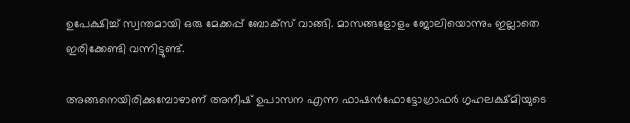ഉപേക്ഷിച്ച് സ്വന്തമായി ഒരു മേക്കപ്പ് ബോക്‌സ് വാങ്ങി. മാസങ്ങളോളം ജോലിയൊന്നും ഇല്ലാതെ ഇരിക്കേണ്ടി വന്നിട്ടുണ്ട്.

അങ്ങനെയിരിക്കുമ്പോഴാണ് അനീഷ് ഉപാസന എന്ന ഫാഷന്‍ഫോട്ടോഗ്രാഫര്‍ ഗൃഹലക്ഷ്‌മിയുടെ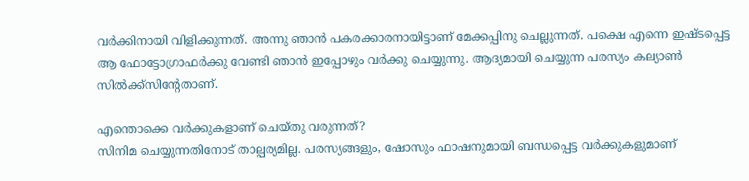വര്‍ക്കിനായി വിളിക്കുന്നത്. അന്നു ഞാന്‍ പകരക്കാരനായിട്ടാണ് മേക്കപ്പിനു ചെല്ലുന്നത്. പക്ഷെ എന്നെ ഇഷ്ടപ്പെട്ട ആ ഫോട്ടോഗ്രാഫര്‍ക്കു വേണ്ടി ഞാന്‍ ഇപ്പോഴും വര്‍ക്കു ചെയ്യുന്നു. ആദ്യമായി ചെയ്യുന്ന പരസ്യം കല്യാണ്‍ സില്‍ക്ക്‌സിന്റേതാണ്.

എന്തൊക്കെ വര്‍ക്കുകളാണ് ചെയ്തു വരുന്നത്?
സിനിമ ചെയ്യുന്നതിനോട് താല്പര്യമില്ല. പരസ്യങ്ങളും, ഷോസും ഫാഷനുമായി ബന്ധപ്പെട്ട വര്‍ക്കുകളുമാണ്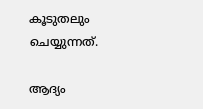കൂടുതലും ചെയ്യുന്നത്.

ആദ്യം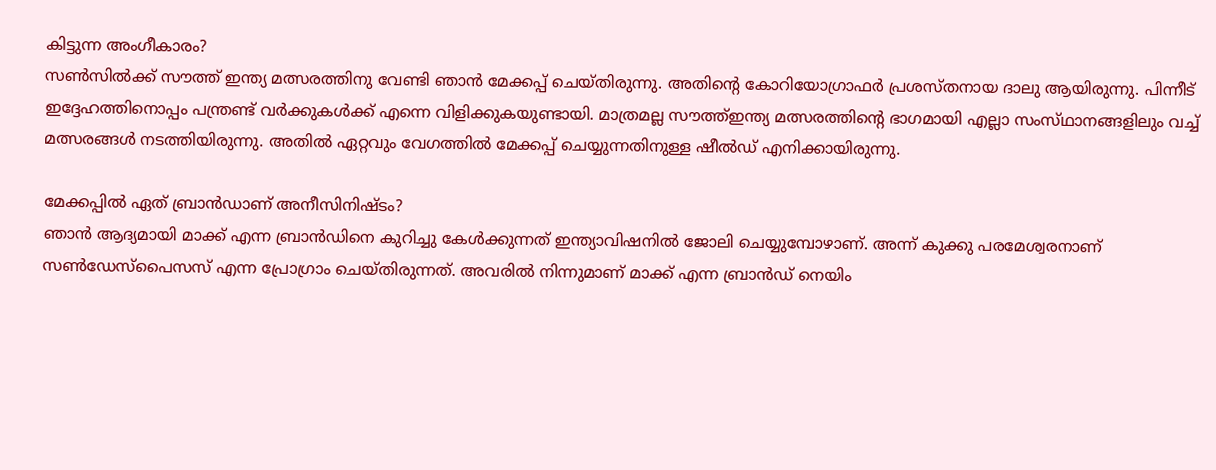കിട്ടുന്ന അംഗീകാരം?
സണ്‍സില്‍ക്ക്‌ സൗത്ത് ഇന്ത്യ മത്സരത്തിനു വേണ്ടി ഞാന്‍ മേക്കപ്പ് ചെയ്തിരുന്നു. അതിന്റെ കോറിയോഗ്രാഫര്‍ പ്രശസ്തനായ ദാലു ആയിരുന്നു. പിന്നീട് ഇദ്ദേഹത്തിനൊപ്പം പന്ത്രണ്ട് വര്‍ക്കുകള്‍ക്ക് എന്നെ വിളിക്കുകയുണ്ടായി. മാത്രമല്ല സൗത്ത്ഇന്ത്യ മത്സരത്തിന്റെ ഭാഗമായി എല്ലാ സംസ്‌ഥാനങ്ങളിലും വച്ച്   മത്സരങ്ങള്‍ നടത്തിയിരുന്നു. അതില്‍ ഏറ്റവും വേഗത്തില്‍ മേക്കപ്പ് ചെയ്യുന്നതിനുള്ള ഷീല്‍ഡ് എനിക്കായിരുന്നു.

മേക്കപ്പില്‍ ഏത് ബ്രാന്‍ഡാണ് അനീസിനിഷ്ടം?
ഞാന്‍ ആദ്യമായി മാക്ക് എന്ന ബ്രാന്‍ഡിനെ കുറിച്ചു കേള്‍ക്കുന്നത് ഇന്ത്യാവിഷനില്‍ ജോലി ചെയ്യുമ്പോഴാണ്. അന്ന് കുക്കു പരമേശ്വരനാണ് സണ്‍ഡേസ്‌പൈസസ് എന്ന പ്രോഗ്രാം ചെയ്‌തിരുന്നത്. അവരില്‍ നിന്നുമാണ് മാക്ക് എന്ന ബ്രാന്‍ഡ് നെയിം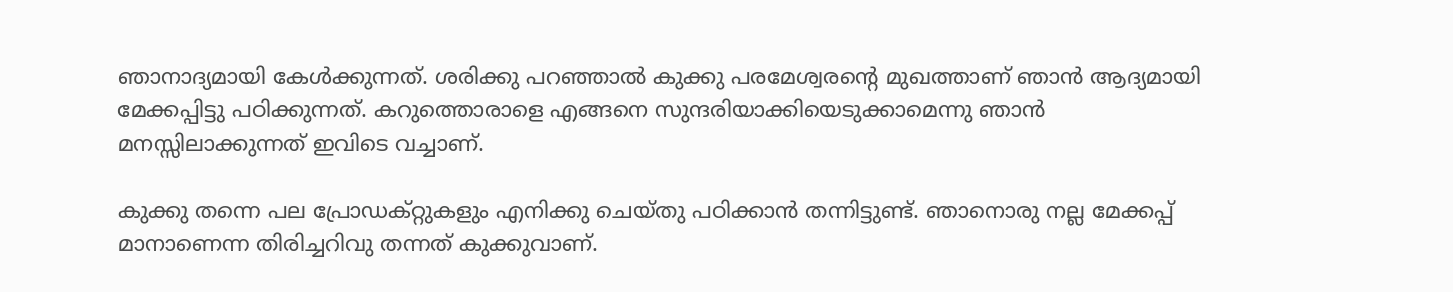ഞാനാദ്യമായി കേള്‍ക്കുന്നത്. ശരിക്കു പറഞ്ഞാല്‍ കുക്കു പരമേശ്വരന്റെ മുഖത്താണ് ഞാന്‍ ആദ്യമായി മേക്കപ്പിട്ടു പഠിക്കുന്നത്. കറുത്തൊരാളെ എങ്ങനെ സുന്ദരിയാക്കിയെടുക്കാമെന്നു ഞാന്‍ മനസ്സിലാക്കുന്നത് ഇവിടെ വച്ചാണ്.

കുക്കു തന്നെ പല പ്രോഡക്റ്റുകളും എനിക്കു ചെയ്തു പഠിക്കാന്‍ തന്നിട്ടുണ്ട്. ഞാനൊരു നല്ല മേക്കപ്പ് മാനാണെന്ന തിരിച്ചറിവു തന്നത് കുക്കുവാണ്.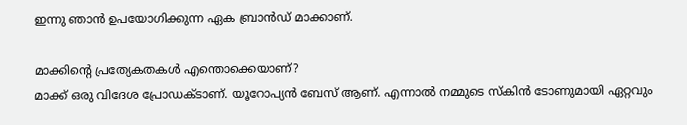ഇന്നു ഞാന്‍ ഉപയോഗിക്കുന്ന ഏക ബ്രാന്‍ഡ് മാക്കാണ്.

മാക്കിന്റെ പ്രത്യേകതകള്‍ എന്തൊക്കെയാണ്?
മാക്ക് ഒരു വിദേശ പ്രോഡക്ടാണ്. യൂറോപ്യന്‍ ബേസ് ആണ്. എന്നാല്‍ നമ്മുടെ സ്‌കിന്‍ ടോണുമായി ഏറ്റവും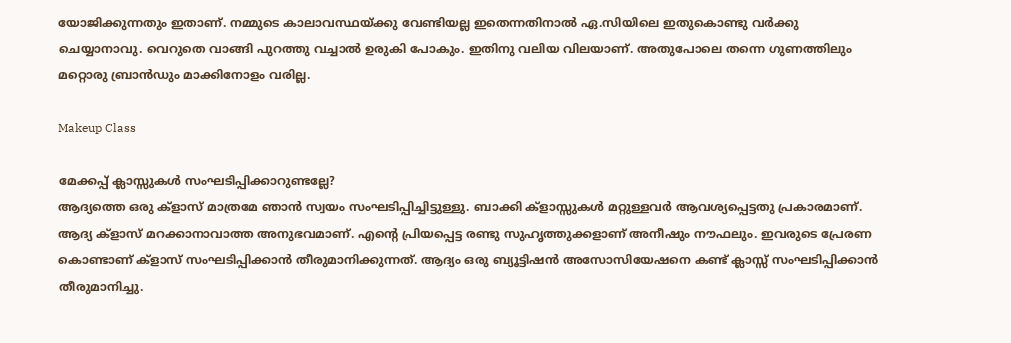യോജിക്കുന്നതും ഇതാണ്. നമ്മുടെ കാലാവസ്ഥയ്ക്കു വേണ്ടിയല്ല ഇതെന്നതിനാല്‍ ഏ.സിയിലെ ഇതുകൊണ്ടു വര്‍ക്കു ചെയ്യാനാവു. വെറുതെ വാങ്ങി പുറത്തു വച്ചാല്‍ ഉരുകി പോകും. ഇതിനു വലിയ വിലയാണ്. അതുപോലെ തന്നെ ഗുണത്തിലും മറ്റൊരു ബ്രാന്‍ഡും മാക്കിനോളം വരില്ല.

Makeup Class

മേക്കപ്പ് ക്ലാസ്സുകള്‍ സംഘടിപ്പിക്കാറുണ്ടല്ലേ?
ആദ്യത്തെ ഒരു ക്‌ളാസ് മാത്രമേ ഞാന്‍ സ്വയം സംഘടിപ്പിച്ചിട്ടുള്ളു. ബാക്കി ക്‌ളാസ്സുകള്‍ മറ്റുള്ളവര്‍ ആവശ്യപ്പെട്ടതു പ്രകാരമാണ്. ആദ്യ ക്‌ളാസ് മറക്കാനാവാത്ത അനുഭവമാണ്. എന്റെ പ്രിയപ്പെട്ട രണ്ടു സുഹൃത്തുക്കളാണ് അനീഷും നൗഫലും. ഇവരുടെ പ്രേരണ കൊണ്ടാണ് ക്‌ളാസ് സംഘടിപ്പിക്കാന്‍ തീരുമാനിക്കുന്നത്. ആദ്യം ഒരു ബ്യൂട്ടിഷന്‍ അസോസിയേഷനെ കണ്ട് ക്ലാസ്സ് സംഘടിപ്പിക്കാന്‍ തീരുമാനിച്ചു.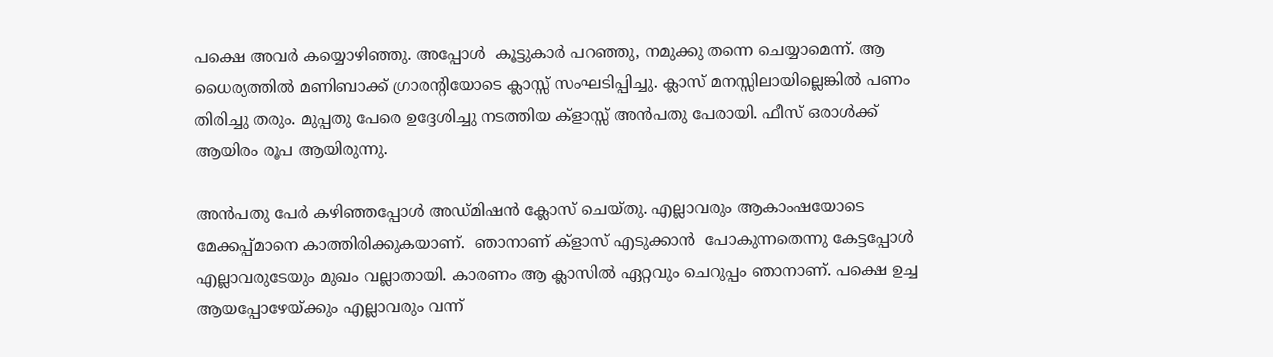പക്ഷെ അവര്‍ കയ്യൊഴിഞ്ഞു. അപ്പോള്‍  കൂട്ടുകാര്‍ പറഞ്ഞു, നമുക്കു തന്നെ ചെയ്യാമെന്ന്. ആ ധൈര്യത്തില്‍ മണിബാക്ക് ഗ്രാരന്റിയോടെ ക്ലാസ്സ് സംഘടിപ്പിച്ചു. ക്ലാസ് മനസ്സിലായില്ലെങ്കില്‍ പണം തിരിച്ചു തരും. മുപ്പതു പേരെ ഉദ്ദേശിച്ചു നടത്തിയ ക്‌ളാസ്സ് അന്‍പതു പേരായി. ഫീസ് ഒരാള്‍ക്ക് ആയിരം രൂപ ആയിരുന്നു.

അന്‍പതു പേര്‍ കഴിഞ്ഞപ്പോള്‍ അഡ്മിഷന്‍ ക്ലോസ് ചെയ്തു. എല്ലാവരും ആകാംഷയോടെ മേക്കപ്പ്മാനെ കാത്തിരിക്കുകയാണ്.  ഞാനാണ് ക്‌ളാസ് എടുക്കാന്‍  പോകുന്നതെന്നു കേട്ടപ്പോള്‍ എല്ലാവരുടേയും മുഖം വല്ലാതായി. കാരണം ആ ക്ലാസില്‍ ഏറ്റവും ചെറുപ്പം ഞാനാണ്. പക്ഷെ ഉച്ച ആയപ്പോഴേയ്ക്കും എല്ലാവരും വന്ന്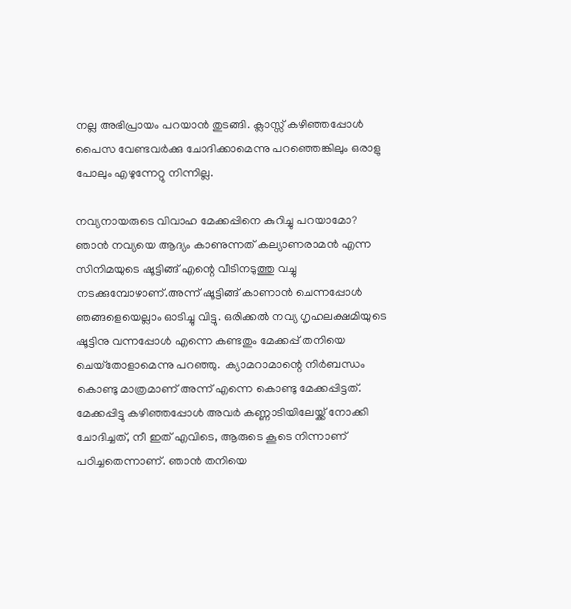നല്ല അഭിപ്രായം പറയാന്‍ തുടങ്ങി. ക്ലാസ്സ് കഴിഞ്ഞപ്പോള്‍ പൈസ വേണ്ടവര്‍ക്കു ചോദിക്കാമെന്നു പറഞ്ഞെങ്കിലും ഒരാളു പോലും എഴുന്നേറ്റു നിന്നില്ല.

നവ്യനായരുടെ വിവാഹ മേക്കപ്പിനെ കുറിച്ചു പറയാമോ?
ഞാന്‍ നവ്യയെ ആദ്യം കാണുന്നത് കല്യാണരാമന്‍ എന്ന സിനിമയുടെ ഷൂട്ടിങ്ങ് എന്റെ വീടിനടുത്തു വച്ചു നടക്കുമ്പോഴാണ്.അന്ന് ഷൂട്ടിങ്ങ് കാണാന്‍ ചെന്നപ്പോള്‍ ഞങ്ങളെയെല്ലാം ഓടിച്ചു വിട്ടു. ഒരിക്കല്‍ നവ്യ ഗൃഹലക്ഷമിയുടെ ഷൂട്ടിനു വന്നപ്പോള്‍ എന്നെ കണ്ടതും മേക്കപ്പ് തനിയെ ചെയ്‌തോളാമെന്നു പറഞ്ഞു.  ക്യാമറാമാന്റെ നിര്‍ബന്ധം കൊണ്ടു മാത്രമാണ് അന്ന് എന്നെ കൊണ്ടു മേക്കപ്പിട്ടത്. മേക്കപ്പിട്ടു കഴിഞ്ഞപ്പോള്‍ അവര്‍ കണ്ണാടിയിലേയ്ക്ക് നോക്കി ചോദിച്ചത്, നീ ഇത് എവിടെ, ആരുടെ കൂടെ നിന്നാണ് പഠിച്ചതെന്നാണ്. ഞാന്‍ തനിയെ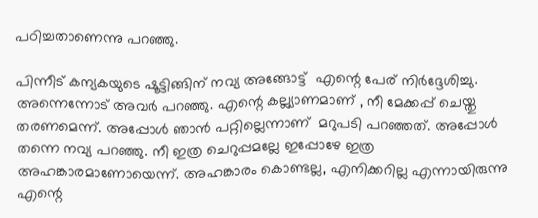പഠിച്ചതാണെന്നു പറഞ്ഞു.

പിന്നീട് കന്യകയുടെ ഷൂട്ടിങ്ങിന് നവ്യ അങ്ങോട്ട്  എന്റെ പേര് നിര്‍ദ്ദേശിച്ചു. അന്നെന്നോട് അവര്‍ പറഞ്ഞു. എന്റെ കല്ല്യാണമാണ് , നീ മേക്കപ്പ് ചെയ്തു തരണമെന്ന്. അപ്പോള്‍ ഞാന്‍ പറ്റില്ലെന്നാണ്  മറുപടി പറഞ്ഞത്. അപ്പോള്‍ തന്നെ നവ്യ പറഞ്ഞു. നീ ഇത്ര ചെറുപ്പമല്ലേ ഇപ്പോഴേ ഇത്ര അഹങ്കാരമാണോയെന്ന്. അഹങ്കാരം കൊണ്ടല്ല, എനിക്കറില്ല എന്നായിരുന്നു എന്റെ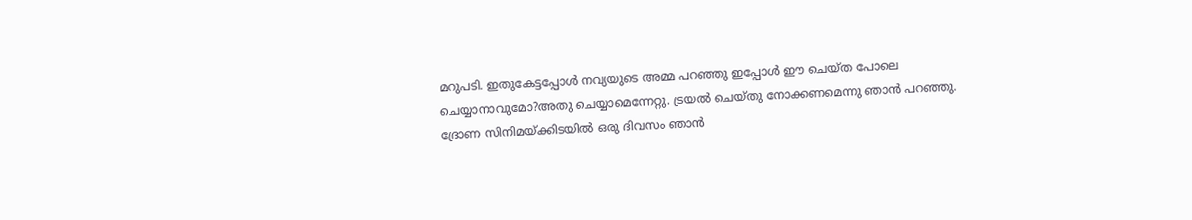മറുപടി. ഇതുകേട്ടപ്പോള്‍ നവ്യയുടെ അമ്മ പറഞ്ഞു ഇപ്പോള്‍ ഈ ചെയ്ത പോലെ ചെയ്യാനാവുമോ?അതു ചെയ്യാമെന്നേറ്റു. ട്രയല്‍ ചെയ്തു നോക്കണമെന്നു ഞാന്‍ പറഞ്ഞു. ദ്രോണ സിനിമയ്ക്കിടയില്‍ ഒരു ദിവസം ഞാന്‍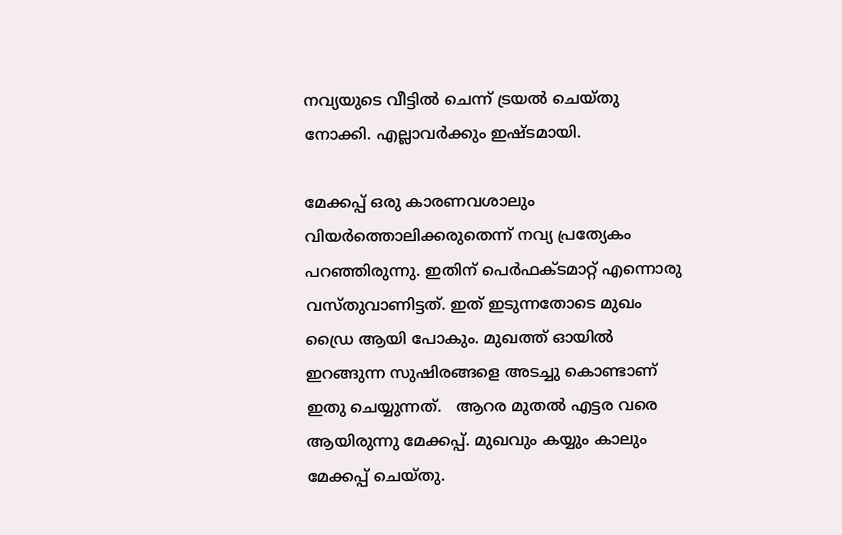നവ്യയുടെ വീട്ടില്‍ ചെന്ന് ട്രയല്‍ ചെയ്തു നോക്കി. എല്ലാവര്‍ക്കും ഇഷ്ടമായി.

മേക്കപ്പ് ഒരു കാരണവശാലും വിയര്‍ത്തൊലിക്കരുതെന്ന് നവ്യ പ്രത്യേകം പറഞ്ഞിരുന്നു. ഇതിന് പെര്‍ഫക്ടമാറ്റ് എന്നൊരു വസ്തുവാണിട്ടത്. ഇത് ഇടുന്നതോടെ മുഖം ഡ്രൈ ആയി പോകും. മുഖത്ത് ഓയില്‍ ഇറങ്ങുന്ന സുഷിരങ്ങളെ അടച്ചു കൊണ്ടാണ് ഇതു ചെയ്യുന്നത്.   ആറര മുതല്‍ എട്ടര വരെ ആയിരുന്നു മേക്കപ്പ്. മുഖവും കയ്യും കാലും  മേക്കപ്പ് ചെയ്തു.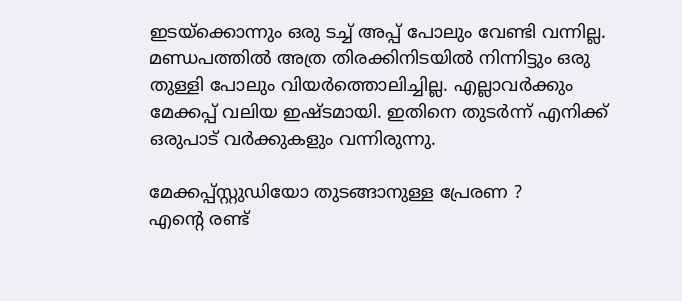ഇടയ്‌ക്കൊന്നും ഒരു ടച്ച് അപ്പ് പോലും വേണ്ടി വന്നില്ല. മണ്ഡപത്തില്‍ അത്ര തിരക്കിനിടയില്‍ നിന്നിട്ടും ഒരു തുള്ളി പോലും വിയര്‍ത്തൊലിച്ചില്ല. എല്ലാവര്‍ക്കും മേക്കപ്പ് വലിയ ഇഷ്ടമായി. ഇതിനെ തുടര്‍ന്ന് എനിക്ക് ഒരുപാട് വര്‍ക്കുകളും വന്നിരുന്നു.

മേക്കപ്പ്സ്റ്റുഡിയോ തുടങ്ങാനുള്ള പ്രേരണ ?
എന്റെ രണ്ട്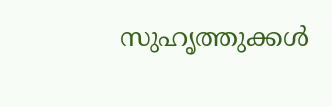സുഹൃത്തുക്കള്‍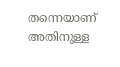തന്നെയാണ് അതിനുള്ള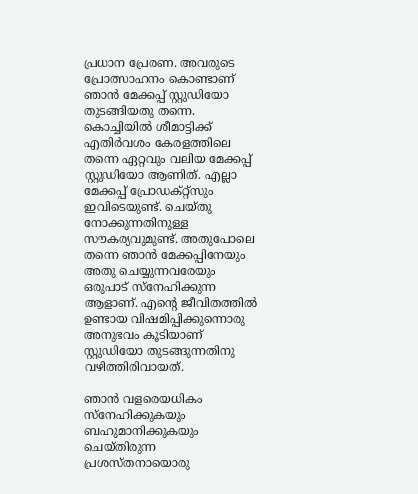പ്രധാന പ്രേരണ. അവരുടെ പ്രോത്സാഹനം കൊണ്ടാണ് ഞാന്‍ മേക്കപ്പ് സ്റ്റുഡിയോ തുടങ്ങിയതു തന്നെ.  കൊച്ചിയില്‍ ശീമാട്ടിക്ക്  എതിര്‍വശം കേരളത്തിലെ തന്നെ ഏറ്റവും വലിയ മേക്കപ്പ് സ്റ്റുഡിയോ ആണിത്. എല്ലാ മേക്കപ്പ് പ്രോഡക്റ്റ്‌സും ഇവിടെയുണ്ട്. ചെയ്തു നോക്കുന്നതിനുള്ള സൗകര്യവുമുണ്ട്. അതുപോലെ തന്നെ ഞാന്‍ മേക്കപ്പിനേയും അതു ചെയ്യുന്നവരേയും ഒരുപാട് സ്‌നേഹിക്കുന്ന ആളാണ്. എന്റെ ജീവിതത്തില്‍ ഉണ്ടായ വിഷമിപ്പിക്കുന്നൊരു അനുഭവം കൂടിയാണ് സ്റ്റുഡിയോ തുടങ്ങുന്നതിനു വഴിത്തിരിവായത്.

ഞാന്‍ വളരെയധികം സ്‌നേഹിക്കുകയും ബഹുമാനിക്കുകയും ചെയ്തിരുന്ന പ്രശസ്തനായൊരു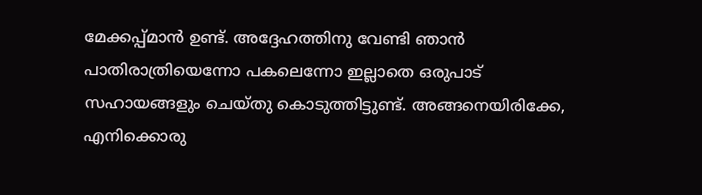മേക്കപ്പ്മാന്‍ ഉണ്ട്. അദ്ദേഹത്തിനു വേണ്ടി ഞാന്‍ പാതിരാത്രിയെന്നോ പകലെന്നോ ഇല്ലാതെ ഒരുപാട് സഹായങ്ങളും ചെയ്തു കൊടുത്തിട്ടുണ്ട്. അങ്ങനെയിരിക്കേ, എനിക്കൊരു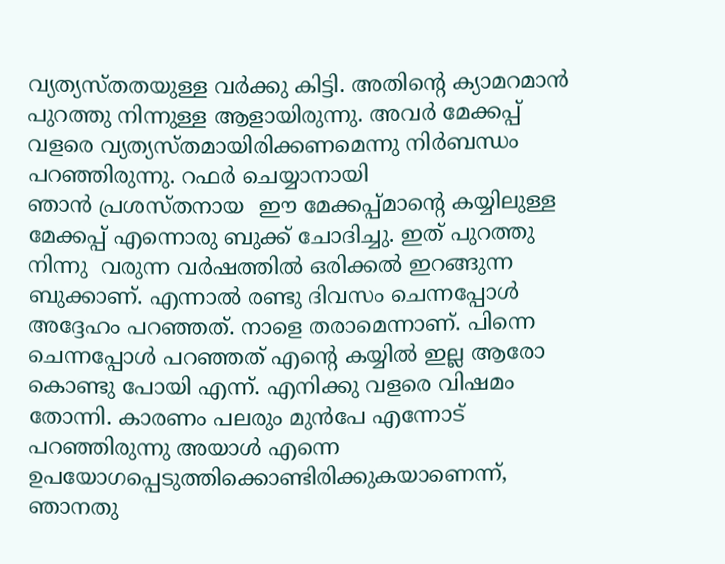വ്യത്യസ്തതയുള്ള വര്‍ക്കു കിട്ടി. അതിന്റെ ക്യാമറമാന്‍ പുറത്തു നിന്നുള്ള ആളായിരുന്നു. അവര്‍ മേക്കപ്പ് വളരെ വ്യത്യസ്തമായിരിക്കണമെന്നു നിര്‍ബന്ധം പറഞ്ഞിരുന്നു. റഫര്‍ ചെയ്യാനായി
ഞാന്‍ പ്രശസ്തനായ  ഈ മേക്കപ്പ്മാന്റെ കയ്യിലുള്ള മേക്കപ്പ് എന്നൊരു ബുക്ക് ചോദിച്ചു. ഇത് പുറത്തു നിന്നു  വരുന്ന വര്‍ഷത്തില്‍ ഒരിക്കല്‍ ഇറങ്ങുന്ന ബുക്കാണ്. എന്നാല്‍ രണ്ടു ദിവസം ചെന്നപ്പോള്‍ അദ്ദേഹം പറഞ്ഞത്. നാളെ തരാമെന്നാണ്. പിന്നെ ചെന്നപ്പോള്‍ പറഞ്ഞത് എന്റെ കയ്യില്‍ ഇല്ല ആരോ കൊണ്ടു പോയി എന്ന്. എനിക്കു വളരെ വിഷമം തോന്നി. കാരണം പലരും മുന്‍പേ എന്നോട് പറഞ്ഞിരുന്നു അയാള്‍ എന്നെ ഉപയോഗപ്പെടുത്തിക്കൊണ്ടിരിക്കുകയാണെന്ന്, ഞാനതു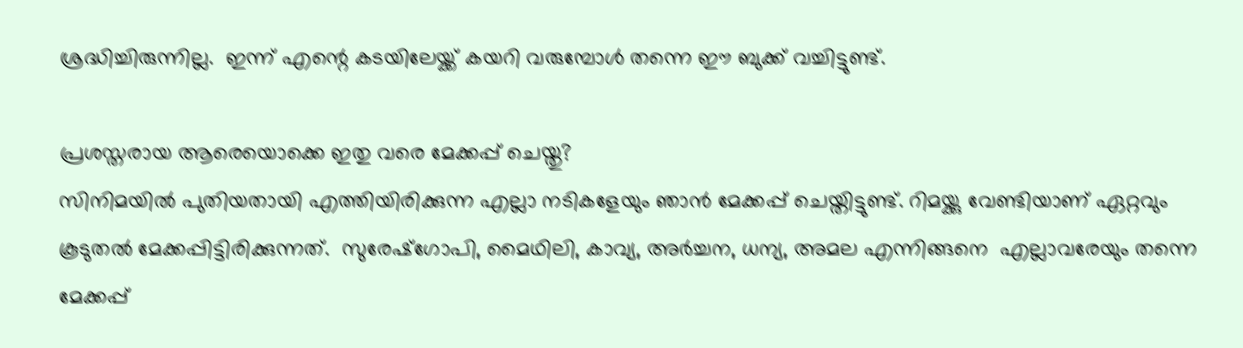ശ്രദ്ധിച്ചിരുന്നില്ല.  ഇന്ന് എന്റെ കടയിലേയ്ക്ക് കയറി വരുമ്പോള്‍ തന്നെ ഈ ബുക്ക് വച്ചിട്ടുണ്ട്.

പ്രശസ്തരായ ആരെയൊക്കെ ഇതു വരെ മേക്കപ്പ് ചെയ്തു?
സിനിമയില്‍ പുതിയതായി എത്തിയിരിക്കുന്ന എല്ലാ നടികളേയും ഞാന്‍ മേക്കപ്പ് ചെയ്തിട്ടുണ്ട്. റിമയ്ക്കു വേണ്ടിയാണ് ഏറ്റവും കൂടുതല്‍ മേക്കപ്പിട്ടിരിക്കുന്നത്.  സുരേഷ്‌ഗോപി, മൈഥിലി, കാവ്യ, അര്‍ച്ചന, ധന്യ, അമല എന്നിങ്ങനെ  എല്ലാവരേയും തന്നെ മേക്കപ്പ്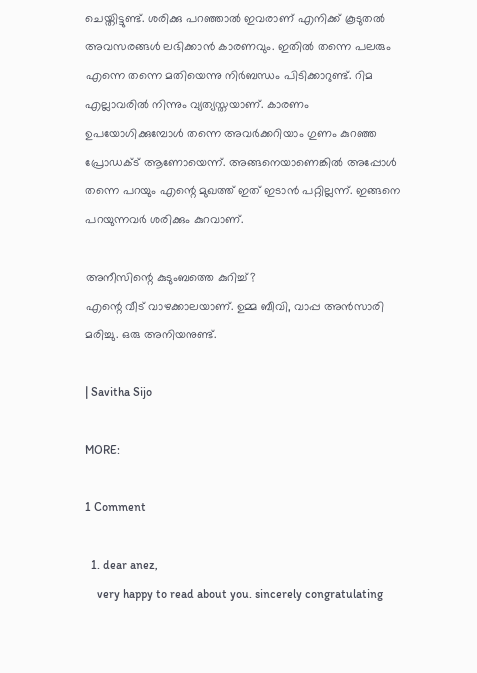ചെയ്തിട്ടുണ്ട്. ശരിക്കു പറഞ്ഞാല്‍ ഇവരാണ് എനിക്ക് കൂടുതല്‍ അവസരങ്ങള്‍ ലഭിക്കാന്‍ കാരണവും. ഇതില്‍ തന്നെ പലരും എന്നെ തന്നെ മതിയെന്നു നിര്‍ബന്ധം പിടിക്കാറുണ്ട്. റിമ എല്ലാവരില്‍ നിന്നും വ്യത്യസ്തയാണ്. കാരണം ഉപയോഗിക്കുമ്പോള്‍ തന്നെ അവര്‍ക്കറിയാം ഗുണം കുറഞ്ഞ പ്രോഡക്ട് ആണോയെന്ന്. അങ്ങനെയാണെങ്കില്‍ അപ്പോള്‍ തന്നെ പറയും എന്റെ മുഖത്ത് ഇത് ഇടാന്‍ പറ്റില്ലന്ന്. ഇങ്ങനെ പറയുന്നവര്‍ ശരിക്കും കുറവാണ്.

അനീസിന്റെ കുടുംബത്തെ കുറിച്ച്?
എന്റെ വീട് വാഴക്കാലയാണ്. ഉമ്മ ബീവി, വാപ്പ അന്‍സാരി മരിച്ചു. ഒരു അനിയനുണ്ട്.

| Savitha Sijo

MORE:

1 Comment

  1. dear anez,
    very happy to read about you. sincerely congratulating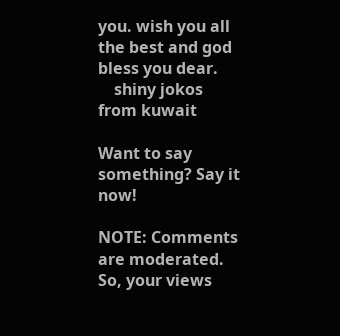you. wish you all the best and god bless you dear.
    shiny jokos from kuwait

Want to say something? Say it now!

NOTE: Comments are moderated. So, your views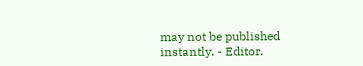may not be published instantly. - Editor.